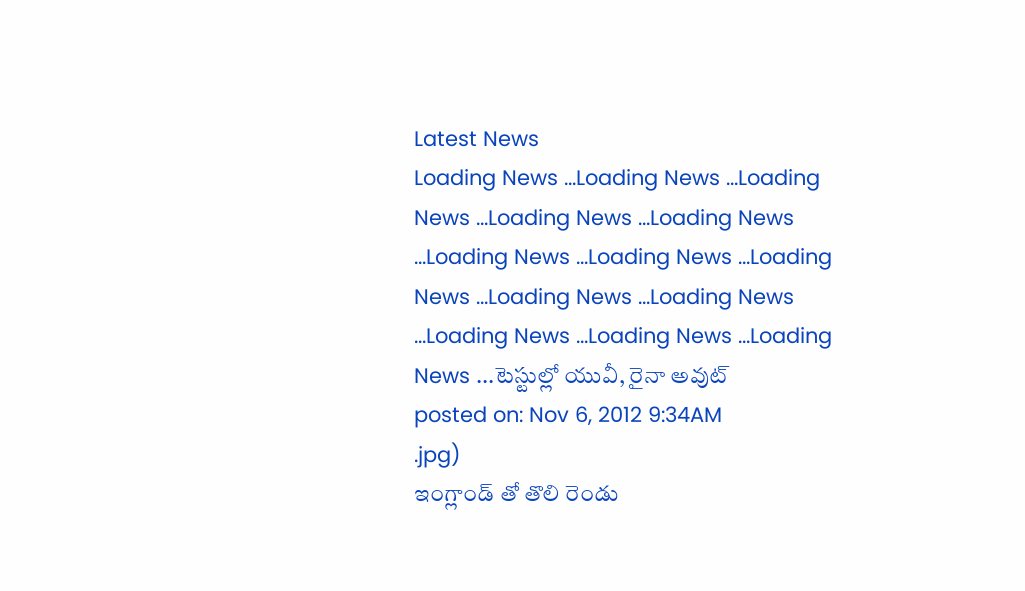Latest News
Loading News ...Loading News ...Loading News ...Loading News ...Loading News ...Loading News ...Loading News ...Loading News ...Loading News ...Loading News ...Loading News ...Loading News ...Loading News ...టెస్టుల్లో యువీ, రైనా అవుట్
posted on: Nov 6, 2012 9:34AM
.jpg)
ఇంగ్లాండ్ తో తొలి రెండు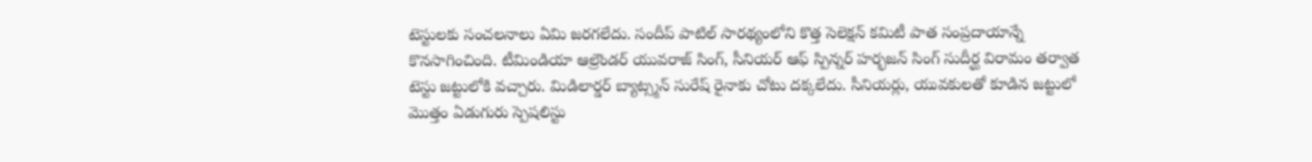టెస్టులకు సంచలనాలు ఏమి జరగలేదు. సందీప్ పాటిల్ సారథ్యంలోని కొత్త సెలెక్షన్ కమిటీ పాత సంప్రదాయాన్నే కొనసాగించింది. టీమిండియా ఆల్రౌండర్ యువరాజ్ సింగ్, సీనియర్ ఆఫ్ స్పిన్నర్ హర్భజన్ సింగ్ సుదీర్ఘ విరామం తర్వాత టెస్టు జట్టులోకి వచ్చారు. మిడిలార్డర్ బ్యాట్స్మన్ సురేష్ రైనాకు చోటు దక్కలేదు. సీనియర్లు, యువకులతో కూడిన జట్టులో మొత్తం ఏడుగురు స్పెషలిస్టు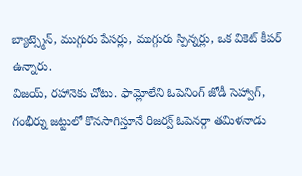బ్యాట్స్మెన్, ముగ్గురు పేసర్లు, ముగ్గురు స్పిన్నర్లు, ఒక వికెట్ కీపర్ ఉన్నారు.
విజయ్, రహానెకు చోటు. ఫామ్లోలేని ఓపెనింగ్ జోడీ సెహ్వాగ్, గంభీర్ను జట్టులో కొనసాగిస్తూనే రిజర్వ్ ఓపెనర్గా తమిళనాడు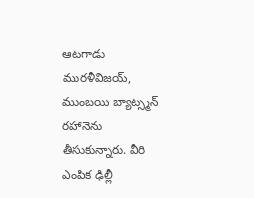ఆటగాడు మురళీవిజయ్, ముంబయి బ్యాట్స్మన్ రహానెను తీసుకున్నారు. వీరి ఎంపిక ఢిల్లీ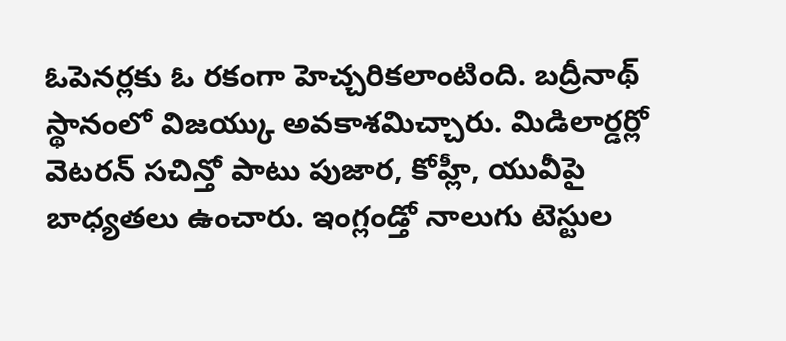ఓపెనర్లకు ఓ రకంగా హెచ్చరికలాంటింది. బద్రీనాథ్ స్థానంలో విజయ్కు అవకాశమిచ్చారు. మిడిలార్డర్లో వెటరన్ సచిన్తో పాటు పుజార, కోహ్లీ, యువీపై బాధ్యతలు ఉంచారు. ఇంగ్లండ్తో నాలుగు టెస్టుల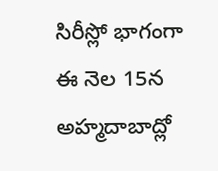సిరీస్లో భాగంగా ఈ నెల 15న అహ్మదాబాద్లో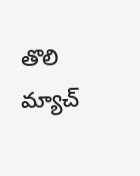తొలి మ్యాచ్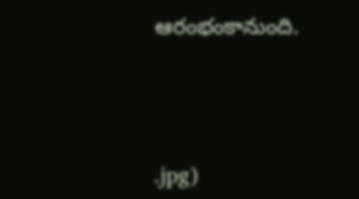ఆరంభంకానుంది.



.jpg)